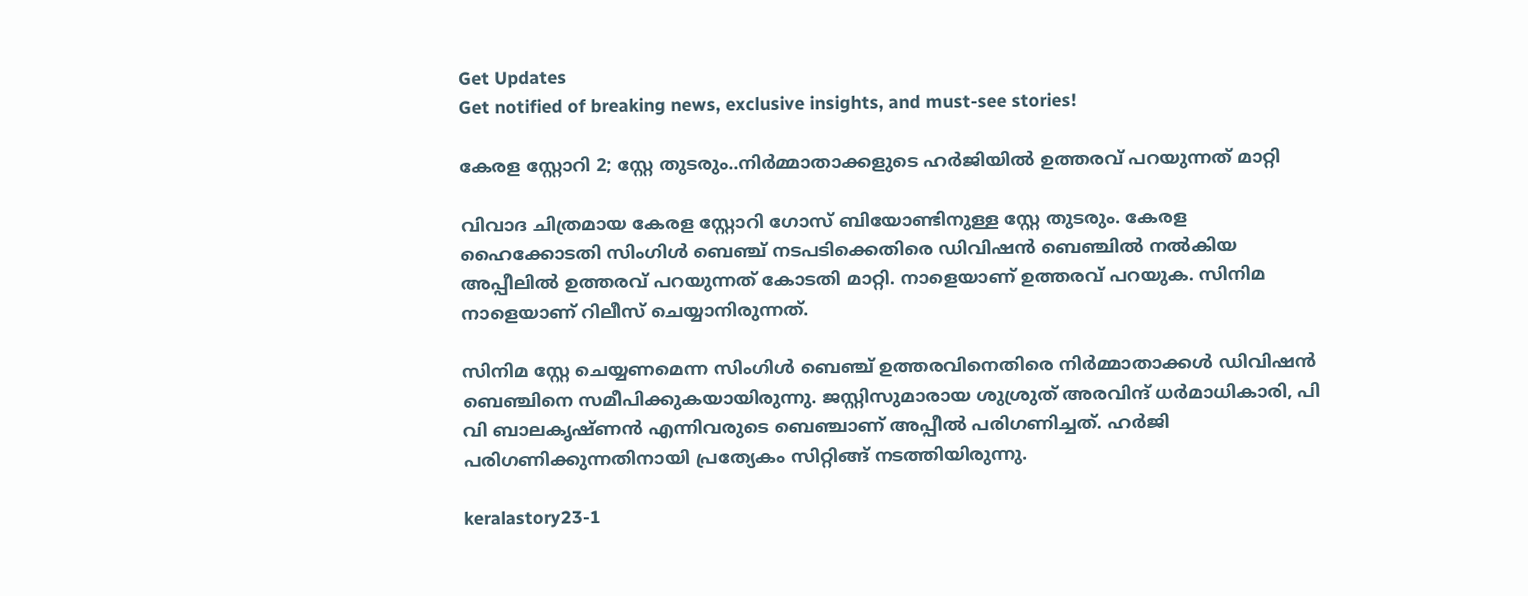Get Updates
Get notified of breaking news, exclusive insights, and must-see stories!

കേരള സ്റ്റോറി 2; സ്റ്റേ തുടരും..നിർമ്മാതാക്കളുടെ ഹർജിയിൽ ഉത്തരവ് പറയുന്നത് മാറ്റി

വിവാദ ചിത്രമായ കേരള സ്റ്റോറി ഗോസ് ബിയോണ്ടിനുള്ള സ്റ്റേ തുടരും. കേരള ഹൈക്കോടതി സിംഗിൾ ബെഞ്ച് നടപടിക്കെതിരെ ഡിവിഷൻ ബെഞ്ചിൽ നൽകിയ അപ്പീലിൽ ഉത്തരവ് പറയുന്നത് കോടതി മാറ്റി. നാളെയാണ് ഉത്തരവ് പറയുക. സിനിമ നാളെയാണ് റിലീസ് ചെയ്യാനിരുന്നത്.

സിനിമ സ്റ്റേ ചെയ്യണമെന്ന സിംഗിൾ ബെഞ്ച് ഉത്തരവിനെതിരെ നിർമ്മാതാക്കൾ ഡിവിഷൻ ബെഞ്ചിനെ സമീപിക്കുകയായിരുന്നു. ജസ്റ്റിസുമാരായ ശുശ്രുത് അരവിന്ദ് ധർമാധികാരി, പി വി ബാലകൃഷ്ണൻ എന്നിവരുടെ ബെഞ്ചാണ് അപ്പീൽ പരിഗണിച്ചത്. ഹർജി പരിഗണിക്കുന്നതിനായി പ്രത്യേകം സിറ്റിങ്ങ് നടത്തിയിരുന്നു.

keralastory23-1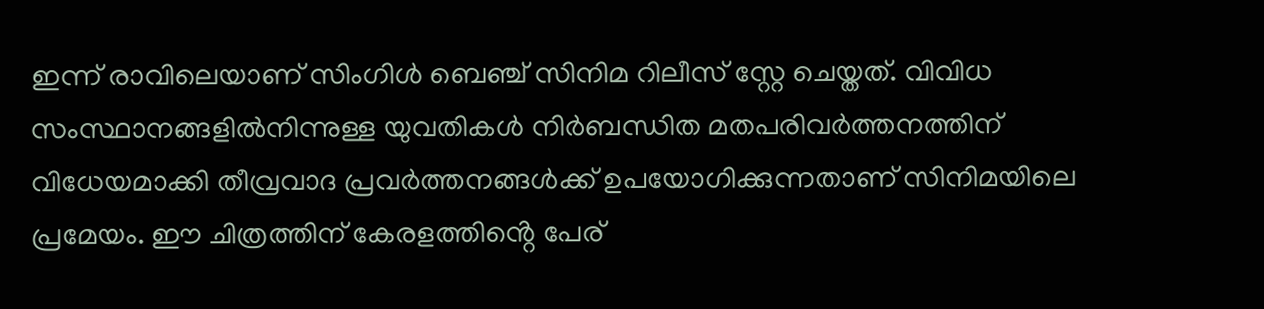ഇന്ന് രാവിലെയാണ് സിംഗിൾ ബെഞ്ച് സിനിമ റിലീസ് സ്റ്റേ ചെയ്തത്. വിവിധ സംസ്ഥാനങ്ങളിൽനിന്നുള്ള യുവതികൾ നിർബന്ധിത മതപരിവർത്തനത്തിന് വിധേയമാക്കി തീവ്രവാദ പ്രവർത്തനങ്ങൾക്ക് ഉപയോഗിക്കുന്നതാണ് സിനിമയിലെ പ്രമേയം. ഈ ചിത്രത്തിന് കേരളത്തിൻ്റെ പേര്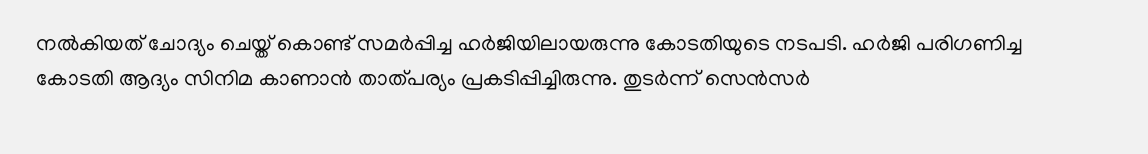നൽകിയത് ചോദ്യം ചെയ്ത് കൊണ്ട് സമർപ്പിച്ച ഹർജിയിലായരുന്നു കോടതിയുടെ നടപടി. ഹർജി പരിഗണിച്ച കോടതി ആദ്യം സിനിമ കാണാൻ താത്പര്യം പ്രകടിപ്പിച്ചിരുന്നു. തുടർന്ന് സെൻസർ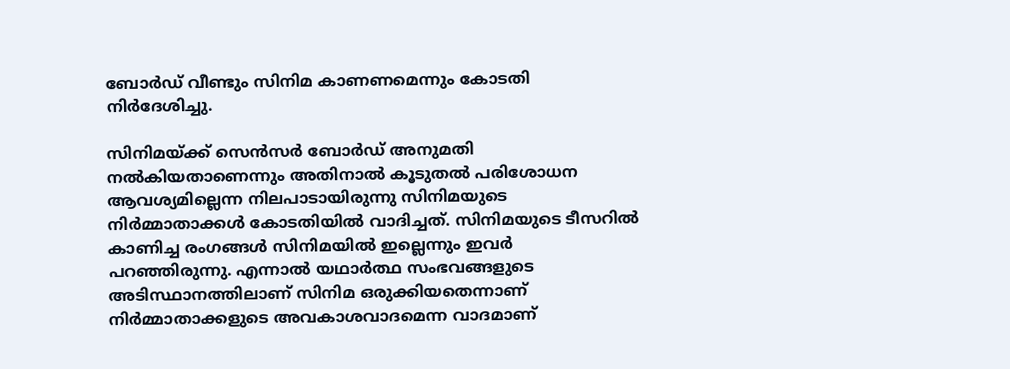ബോർഡ് വീണ്ടും സിനിമ കാണണമെന്നും കോടതി നിർദേശിച്ചു.

സിനിമയ്ക്ക് സെൻസർ ബോർഡ് അനുമതി നൽകിയതാണെന്നും അതിനാൽ കൂടുതൽ പരിശോധന ആവശ്യമില്ലെന്ന നിലപാടായിരുന്നു സിനിമയുടെ നിർമ്മാതാക്കൾ കോടതിയിൽ വാദിച്ചത്. സിനിമയുടെ ടീസറിൽ കാണിച്ച രംഗങ്ങൾ സിനിമയിൽ ഇല്ലെന്നും ഇവർ പറഞ്ഞിരുന്നു. എന്നാൽ യഥാർത്ഥ സംഭവങ്ങളുടെ അടിസ്ഥാനത്തിലാണ് സിനിമ ഒരുക്കിയതെന്നാണ് നിർമ്മാതാക്കളുടെ അവകാശവാദമെന്ന വാദമാണ്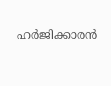ഹർജിക്കാരൻ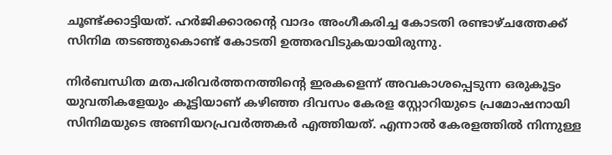ചൂണ്ട്ക്കാട്ടിയത്. ഹർജിക്കാരൻ്റെ വാദം അംഗീകരിച്ച കോടതി രണ്ടാഴ്ചത്തേക്ക് സിനിമ തടഞ്ഞുകൊണ്ട് കോടതി ഉത്തരവിടുകയായിരുന്നു.

നിർബന്ധിത മതപരിവർത്തനത്തിൻ്റെ ഇരകളെന്ന് അവകാശപ്പെടുന്ന ഒരുകൂട്ടം യുവതികളേയും കൂട്ടിയാണ് കഴിഞ്ഞ ദിവസം കേരള സ്റ്റോറിയുടെ പ്രമോഷനായി സിനിമയുടെ അണിയറപ്രവർത്തകർ എത്തിയത്. എന്നാൽ കേരളത്തിൽ നിന്നുള്ള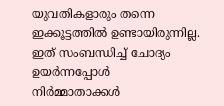യുവതികളാരും തന്നെ ഇക്കൂട്ടത്തിൽ ഉണ്ടായിരുന്നില്ല. ഇത് സംബന്ധിച്ച് ചോദ്യം ഉയർന്നപ്പോൾ നിർമ്മാതാക്കൾ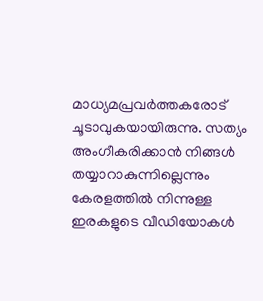മാധ്യമപ്രവർത്തകരോട് ചൂടാവുകയായിരുന്നു. സത്യം അംഗീകരിക്കാൻ നിങ്ങൾ തയ്യാറാകുന്നില്ലെന്നും കേരളത്തിൽ നിന്നുള്ള ഇരകളുടെ വീഡിയോകൾ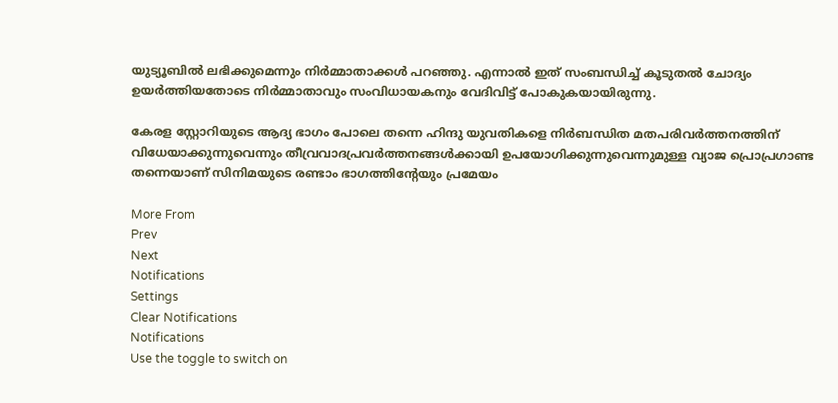യുട്യൂബിൽ ലഭിക്കുമെന്നും നിർമ്മാതാക്കൾ പറഞ്ഞു. എന്നാൽ ഇത് സംബന്ധിച്ച് കൂടുതൽ ചോദ്യം ഉയർത്തിയതോടെ നിർമ്മാതാവും സംവിധായകനും വേദിവിട്ട് പോകുകയായിരുന്നു.

കേരള സ്റ്റോറിയുടെ ആദ്യ ഭാഗം പോലെ തന്നെ ഹിന്ദു യുവതികളെ നിർബന്ധിത മതപരിവർത്തനത്തിന് വിധേയാക്കുന്നുവെന്നും തീവ്രവാദപ്രവർത്തനങ്ങൾക്കായി ഉപയോഗിക്കുന്നുവെന്നുമുള്ള വ്യാജ പ്രൊപ്രഗാണ്ട തന്നെയാണ് സിനിമയുടെ രണ്ടാം ഭാഗത്തിൻ്റേയും പ്രമേയം

More From
Prev
Next
Notifications
Settings
Clear Notifications
Notifications
Use the toggle to switch on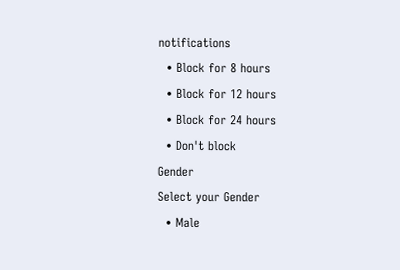notifications
  • Block for 8 hours
  • Block for 12 hours
  • Block for 24 hours
  • Don't block
Gender
Select your Gender
  • Male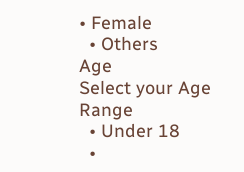• Female
  • Others
Age
Select your Age Range
  • Under 18
  •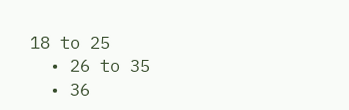18 to 25
  • 26 to 35
  • 36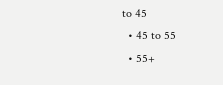to 45
  • 45 to 55
  • 55+